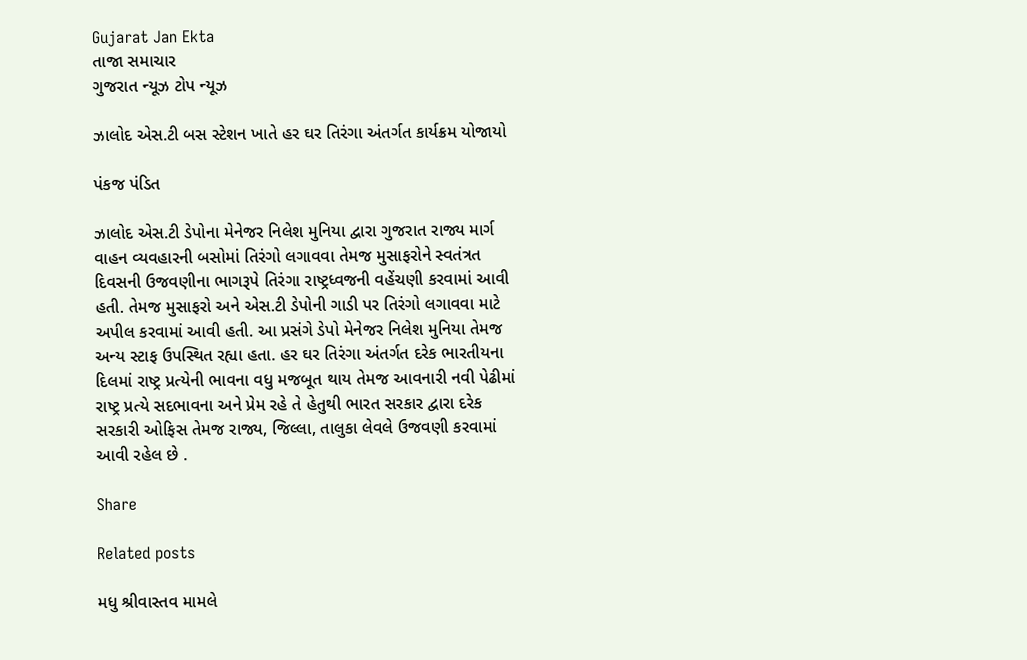Gujarat Jan Ekta
તાજા સમાચાર
ગુજરાત ન્યૂઝ ટોપ ન્યૂઝ

ઝાલોદ એસ.ટી બસ સ્ટેશન ખાતે હર ઘર તિરંગા અંતર્ગત કાર્યક્રમ યોજાયો

પંકજ પંડિત

ઝાલોદ એસ.ટી ડેપોના મેનેજર નિલેશ મુનિયા દ્વારા ગુજરાત રાજ્ય માર્ગ વાહન વ્યવહારની બસોમાં તિરંગો લગાવવા તેમજ મુસાફરોને સ્વતંત્રત દિવસની ઉજવણીના ભાગરૂપે તિરંગા રાષ્ટ્રધ્વજની વહેંચણી કરવામાં આવી હતી. તેમજ મુસાફરો અને એસ.ટી ડેપોની ગાડી પર તિરંગો લગાવવા માટે અપીલ કરવામાં આવી હતી. આ પ્રસંગે ડેપો મેનેજર નિલેશ મુનિયા તેમજ અન્ય સ્ટાફ ઉપસ્થિત રહ્યા હતા. હર ઘર તિરંગા અંતર્ગત દરેક ભારતીયના દિલમાં રાષ્ટ્ર પ્રત્યેની ભાવના વધુ મજબૂત થાય તેમજ આવનારી નવી પેઢીમાં રાષ્ટ્ર પ્રત્યે સદભાવના અને પ્રેમ રહે તે હેતુથી ભારત સરકાર દ્વારા દરેક સરકારી ઓફિસ તેમજ રાજ્ય, જિલ્લા, તાલુકા લેવલે ઉજવણી કરવામાં આવી રહેલ છે .

Share

Related posts

મધુ શ્રીવાસ્તવ મામલે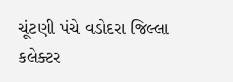ચૂંટણી પંચે વડોદરા જિલ્લા કલેક્ટર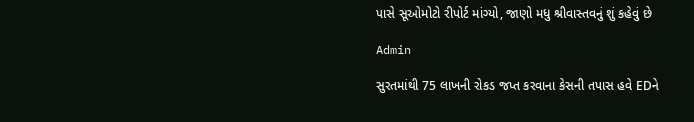પાસે સૂઓમોટો રીપોર્ટ માંગ્યો, જાણો મધુ શ્રીવાસ્તવનું શું કહેવું છે

Admin

સુરતમાંથી 75 લાખની રોકડ જપ્ત કરવાના કેસની તપાસ હવે EDને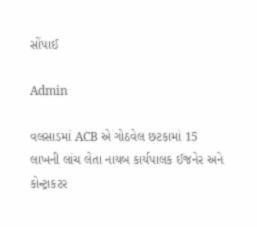સોંપાઈ

Admin

વલસાડમાં ACB એ ગોઠવેલ છટકામાં 15 લાખની લાંચ લેતા નાયબ કાર્યપાલક ઈજનેર અને કોન્ટ્રાકટર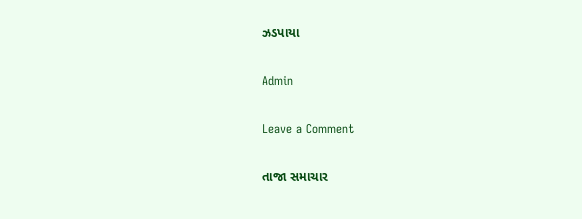ઝડપાયા

Admin

Leave a Comment

તાજા સમાચાર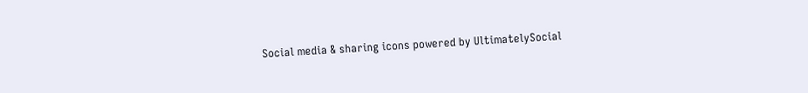Social media & sharing icons powered by UltimatelySocial